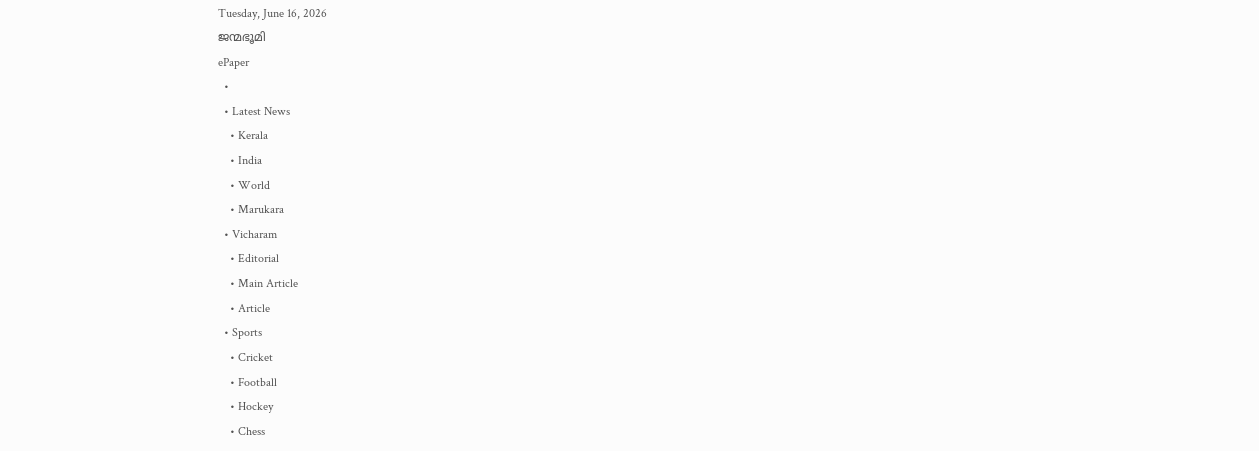Tuesday, June 16, 2026
ജന്മഭൂമി
ePaper
  •
  • Latest News
    • Kerala
    • India
    • World
    • Marukara
  • Vicharam
    • Editorial
    • Main Article
    • Article
  • Sports
    • Cricket
    • Football
    • Hockey
    • Chess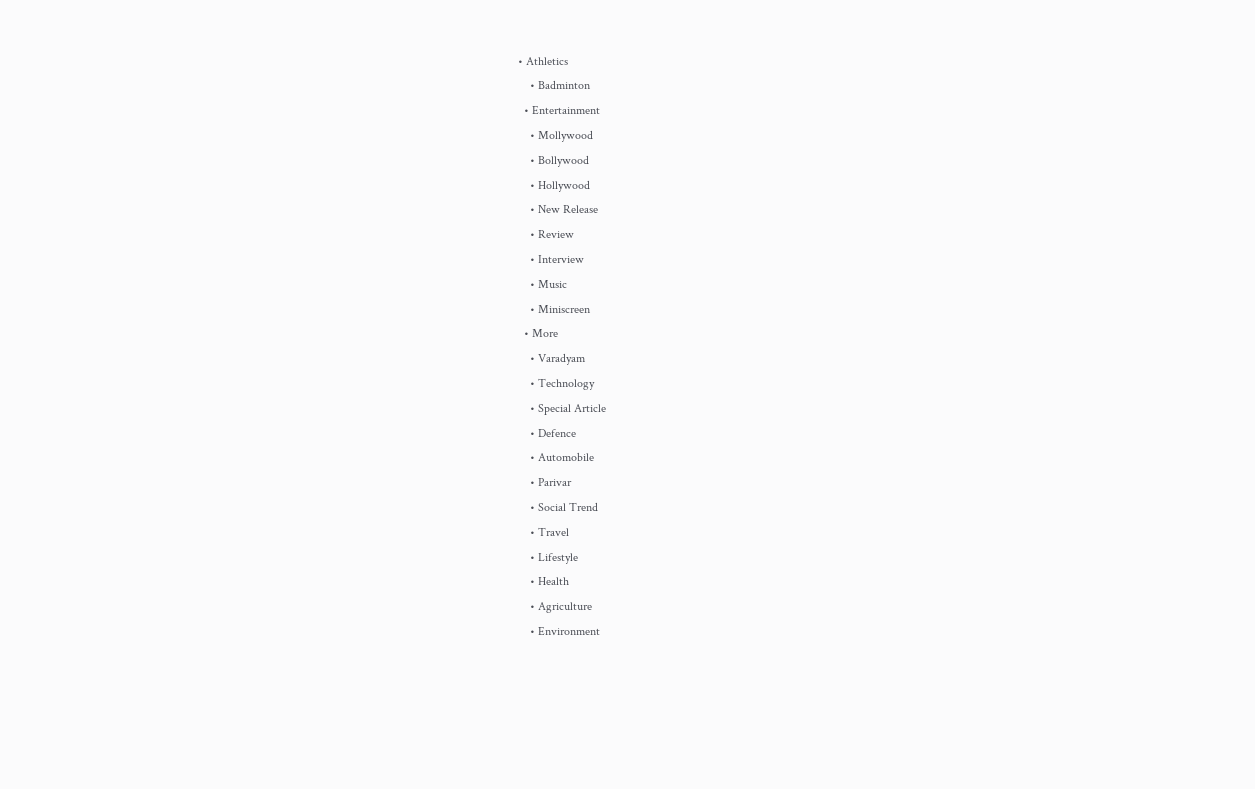• Athletics
    • Badminton
  • Entertainment
    • Mollywood
    • Bollywood
    • Hollywood
    • New Release
    • Review
    • Interview
    • Music
    • Miniscreen
  • More
    • Varadyam
    • Technology
    • Special Article
    • Defence
    • Automobile
    • Parivar
    • Social Trend
    • Travel
    • Lifestyle
    • Health
    • Agriculture
    • Environment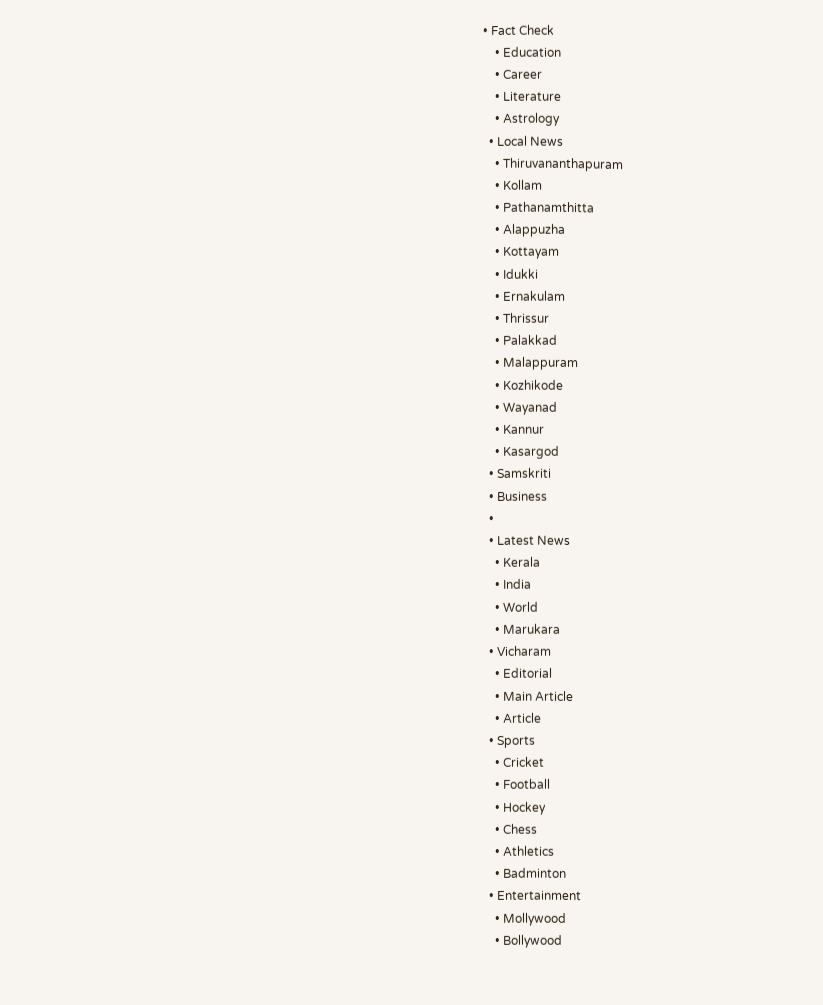• Fact Check
    • Education
    • Career
    • Literature
    • Astrology
  • Local News
    • Thiruvananthapuram
    • Kollam
    • Pathanamthitta
    • Alappuzha
    • Kottayam
    • Idukki
    • Ernakulam
    • Thrissur
    • Palakkad
    • Malappuram
    • Kozhikode
    • Wayanad
    • Kannur
    • Kasargod
  • Samskriti
  • Business
  •
  • Latest News
    • Kerala
    • India
    • World
    • Marukara
  • Vicharam
    • Editorial
    • Main Article
    • Article
  • Sports
    • Cricket
    • Football
    • Hockey
    • Chess
    • Athletics
    • Badminton
  • Entertainment
    • Mollywood
    • Bollywood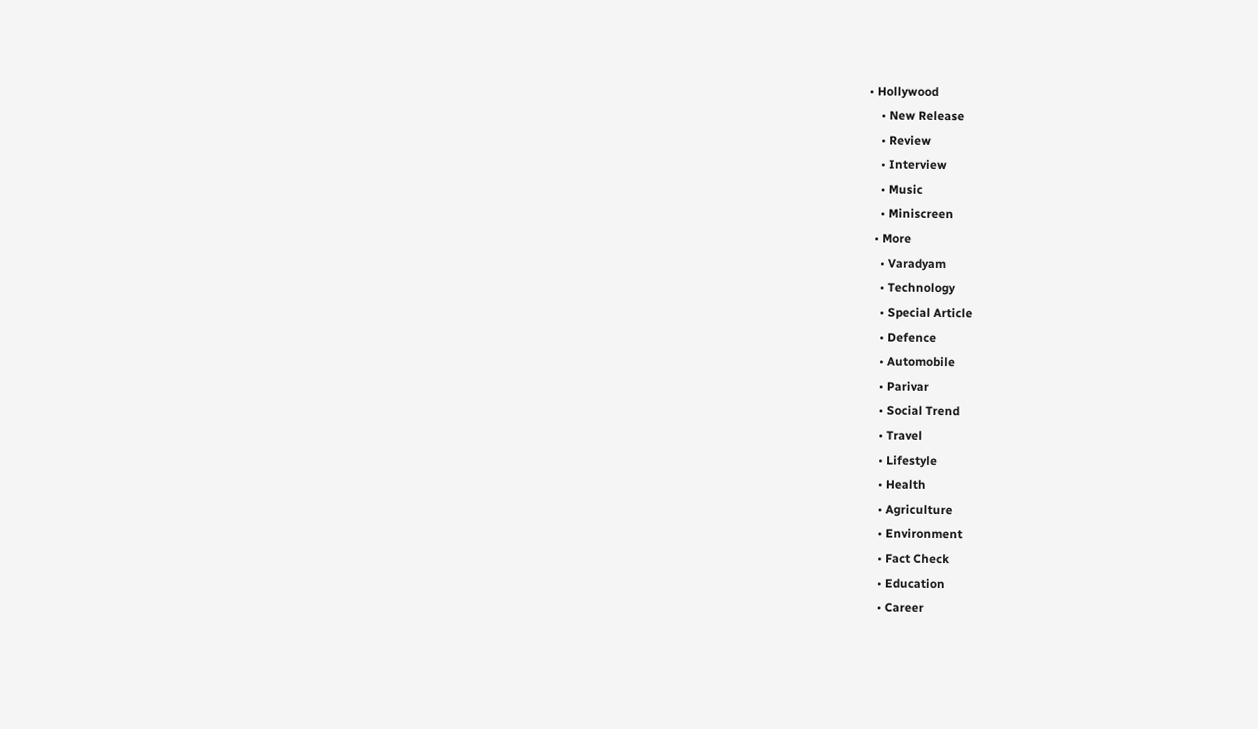• Hollywood
    • New Release
    • Review
    • Interview
    • Music
    • Miniscreen
  • More
    • Varadyam
    • Technology
    • Special Article
    • Defence
    • Automobile
    • Parivar
    • Social Trend
    • Travel
    • Lifestyle
    • Health
    • Agriculture
    • Environment
    • Fact Check
    • Education
    • Career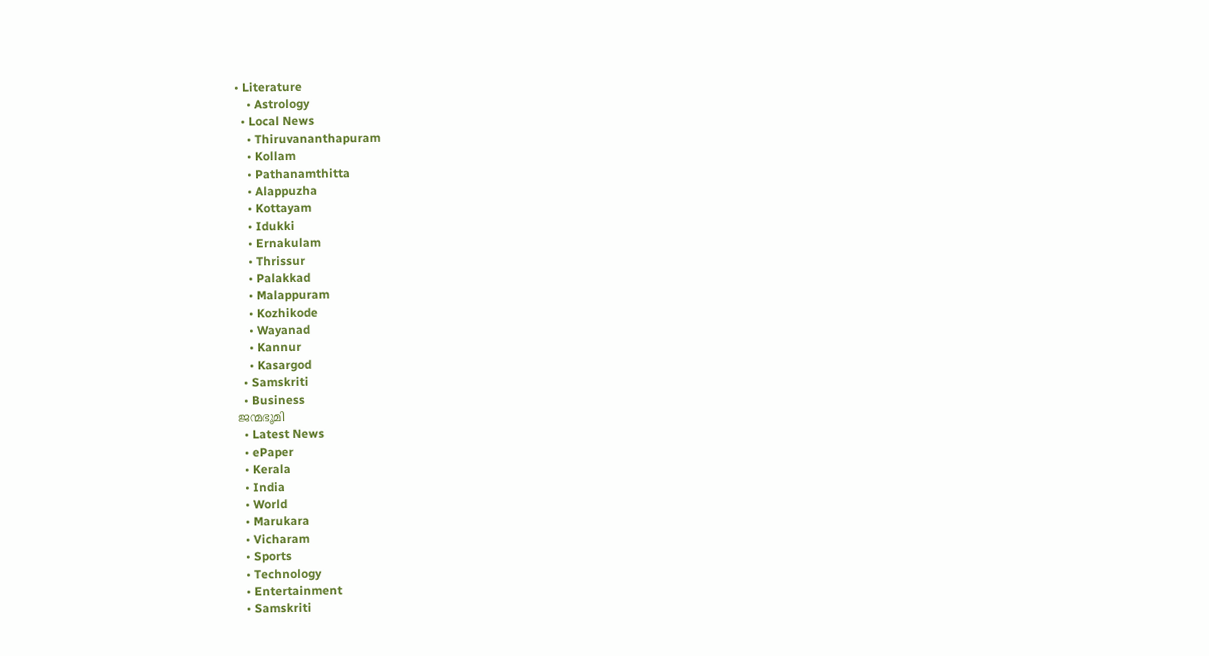• Literature
    • Astrology
  • Local News
    • Thiruvananthapuram
    • Kollam
    • Pathanamthitta
    • Alappuzha
    • Kottayam
    • Idukki
    • Ernakulam
    • Thrissur
    • Palakkad
    • Malappuram
    • Kozhikode
    • Wayanad
    • Kannur
    • Kasargod
  • Samskriti
  • Business
ജന്മഭൂമി
  • Latest News
  • ePaper
  • Kerala
  • India
  • World
  • Marukara
  • Vicharam
  • Sports
  • Technology
  • Entertainment
  • Samskriti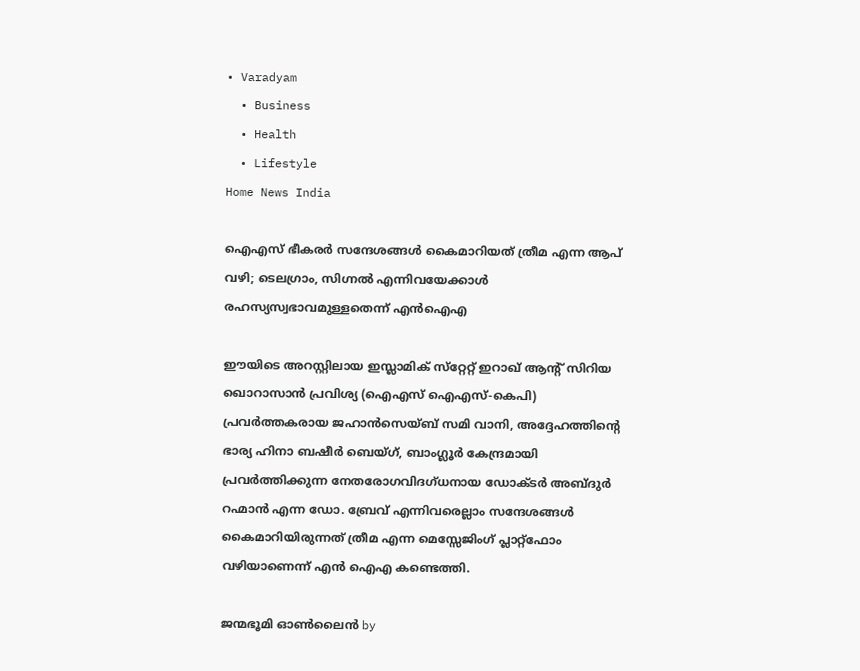• Varadyam
  • Business
  • Health
  • Lifestyle
Home News India

ഐഎസ് ഭീകരര്‍ സന്ദേശങ്ങള്‍ കൈമാറിയത് ത്രീമ എന്ന ആപ് വഴി; ടെലഗ്രാം, സിഗ്നല്‍ എന്നിവയേക്കാള്‍ രഹസ്യസ്വഭാവമുള്ളതെന്ന് എന്‍ഐഎ

ഈയിടെ അറസ്റ്റിലായ ഇസ്ലാമിക് സ്‌റ്റേറ്റ് ഇറാഖ് ആന്‍റ് സിറിയ ഖൊറാസാന്‍ പ്രവിശ്യ (ഐഎസ് ഐഎസ്-കെപി) പ്രവര്‍ത്തകരായ ജഹാന്‍സെയ്ബ് സമി വാനി, അദ്ദേഹത്തിന്റെ ഭാര്യ ഹിനാ ബഷീര്‍ ബെയ്ഗ്, ബാംഗ്ലൂര്‍ കേന്ദ്രമായി പ്രവര്‍ത്തിക്കുന്ന നേതരോഗവിദഗ്ധനായ ഡോക്ടര്‍ അബ്ദുര്‍ റഹ്മാന്‍ എന്ന ഡോ. ബ്രേവ് എന്നിവരെല്ലാം സന്ദേശങ്ങള്‍ കൈമാറിയിരുന്നത് ത്രീമ എന്ന മെസ്സേജിംഗ് പ്ലാറ്റ്‌ഫോം വഴിയാണെന്ന് എന്‍ ഐഎ കണ്ടെത്തി.

ജന്മഭൂമി ഓണ്‍ലൈന്‍ by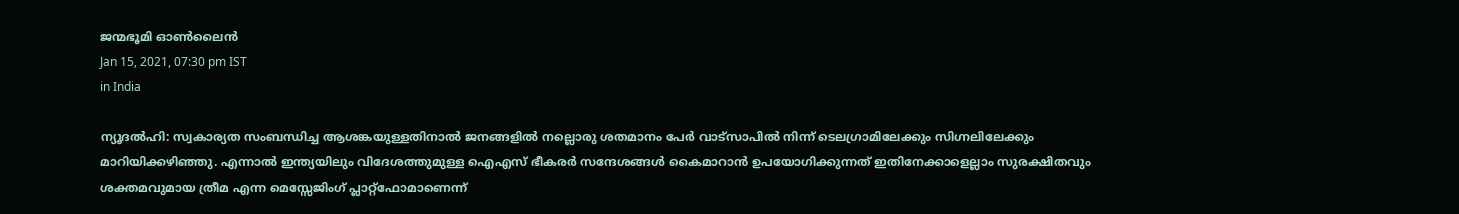ജന്മഭൂമി ഓണ്‍ലൈന്‍
Jan 15, 2021, 07:30 pm IST
in India

ന്യൂദല്‍ഹി: സ്വകാര്യത സംബന്ധിച്ച ആശങ്കയുള്ളതിനാല്‍ ജനങ്ങളില്‍ നല്ലൊരു ശതമാനം പേര്‍ വാട്‌സാപില്‍ നിന്ന് ടെലഗ്രാമിലേക്കും സിഗ്നലിലേക്കും മാറിയിക്കഴിഞ്ഞു. എന്നാല്‍ ഇന്ത്യയിലും വിദേശത്തുമുള്ള ഐഎസ് ഭീകരര്‍ സന്ദേശങ്ങള്‍ കൈമാറാന്‍ ഉപയോഗിക്കുന്നത് ഇതിനേക്കാളെല്ലാം സുരക്ഷിതവും ശക്തമവുമായ ത്രീമ എന്ന മെസ്സേജിംഗ് പ്ലാറ്റ്‌ഫോമാണെന്ന്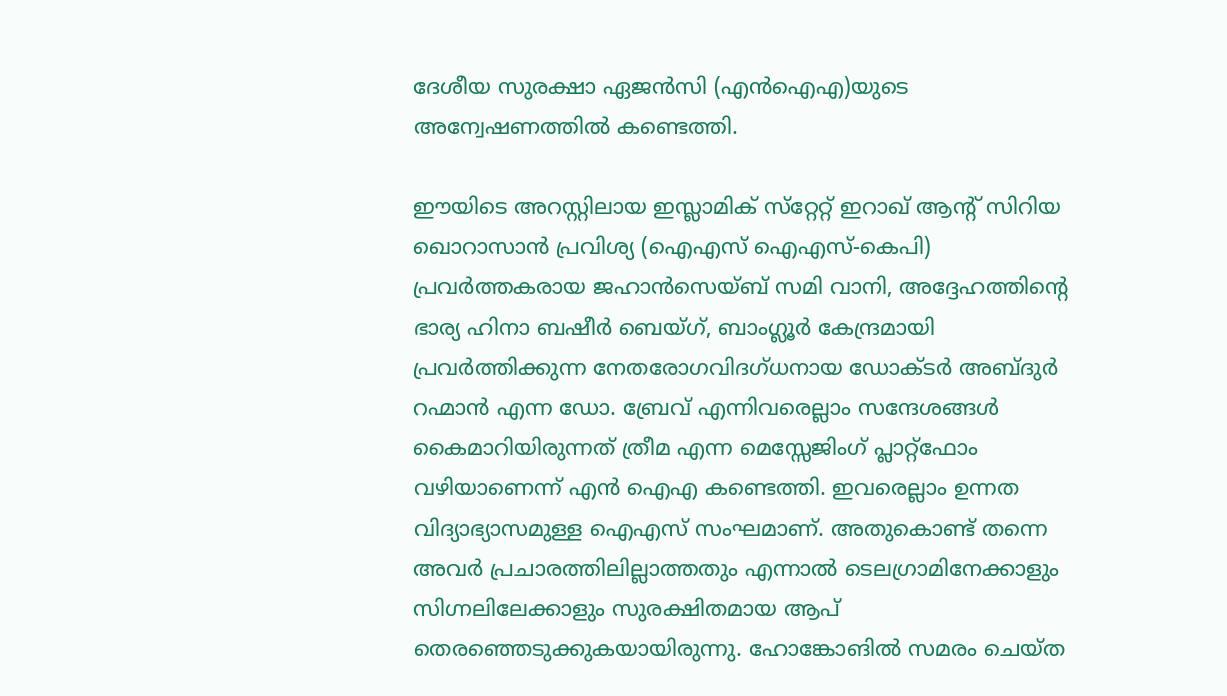ദേശീയ സുരക്ഷാ ഏജന്‍സി (എന്‍ഐഎ)യുടെ അന്വേഷണത്തില്‍ കണ്ടെത്തി.

ഈയിടെ അറസ്റ്റിലായ ഇസ്ലാമിക് സ്‌റ്റേറ്റ് ഇറാഖ് ആന്‍റ് സിറിയ ഖൊറാസാന്‍ പ്രവിശ്യ (ഐഎസ് ഐഎസ്-കെപി) പ്രവര്‍ത്തകരായ ജഹാന്‍സെയ്ബ് സമി വാനി, അദ്ദേഹത്തിന്റെ ഭാര്യ ഹിനാ ബഷീര്‍ ബെയ്ഗ്, ബാംഗ്ലൂര്‍ കേന്ദ്രമായി പ്രവര്‍ത്തിക്കുന്ന നേതരോഗവിദഗ്ധനായ ഡോക്ടര്‍ അബ്ദുര്‍ റഹ്മാന്‍ എന്ന ഡോ. ബ്രേവ് എന്നിവരെല്ലാം സന്ദേശങ്ങള്‍ കൈമാറിയിരുന്നത് ത്രീമ എന്ന മെസ്സേജിംഗ് പ്ലാറ്റ്‌ഫോം വഴിയാണെന്ന് എന്‍ ഐഎ കണ്ടെത്തി. ഇവരെല്ലാം ഉന്നത വിദ്യാഭ്യാസമുള്ള ഐഎസ് സംഘമാണ്. അതുകൊണ്ട് തന്നെ അവര്‍ പ്രചാരത്തിലില്ലാത്തതും എന്നാല്‍ ടെലഗ്രാമിനേക്കാളും സിഗ്നലിലേക്കാളും സുരക്ഷിതമായ ആപ് തെരഞ്ഞെടുക്കുകയായിരുന്നു. ഹോങ്കോങില്‍ സമരം ചെയ്ത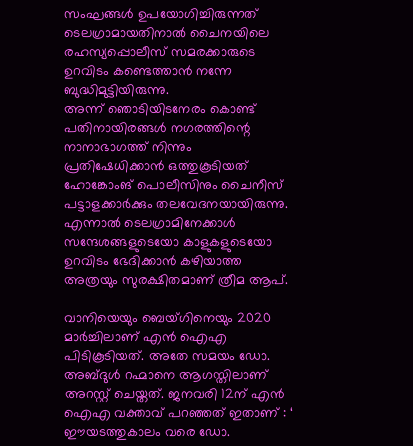സംഘങ്ങള്‍ ഉപയോഗിച്ചിരുന്നത് ടെലഗ്രാമായതിനാല്‍ ചൈനയിലെ രഹസ്യപ്പൊലീസ് സമരക്കാരുടെ ഉറവിടം കണ്ടെത്താന്‍ നന്നേ ബുദ്ധിമുട്ടിയിരുന്നു. അന്ന് ‍ഞൊടിയിടനേരം കൊണ്ട് പതിനായിരങ്ങള്‍ നഗരത്തിന്റെ നാനാഭാഗത്ത് നിന്നും പ്രതിഷേധിക്കാന്‍ ഒത്തുകൂടിയത് ഹോങ്കോംങ് പൊലീസിനും ചൈനീസ് പട്ടാളക്കാര്‍ക്കും തലവേദനയായിരുന്നു. എന്നാല്‍ ടെലഗ്രാമിനേക്കാള്‍ സന്ദേശങ്ങളുടെയോ കാളുകളുടെയോ ഉറവിടം ഭേദിക്കാന്‍ കഴിയാത്ത അത്രയും സുരക്ഷിതമാണ് ത്രീമ ആപ്.

വാനിയെയും ബെയ്ഗിനെയും 2020 മാര്‍ച്ചിലാണ് എന്‍ ഐഎ പിടികൂടിയത്. അതേ സമയം ഡോ. അബ്ദുള്‍ റഹ്മാനെ ആഗസ്തിലാണ് അറസ്റ്റ് ചെയ്തത്. ജനവരി 12ന് എന്‍ ഐഎ വക്താവ് പറഞ്ഞത് ഇതാണ് : ‘ ഈയടത്തുകാലം വരെ ഡോ.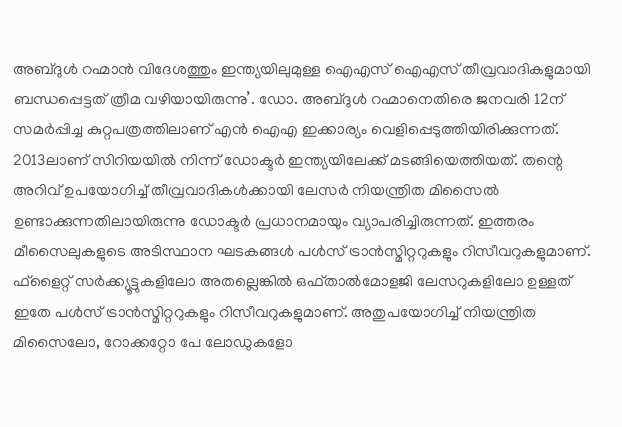അബ്ദുള്‍ റഹ്മാന്‍ വിദേശത്തും ഇന്ത്യയിലുമുള്ള ഐഎസ് ഐഎസ് തീവ്രവാദികളുമായി ബന്ധപ്പെട്ടത് ത്രീമ വഴിയായിരുന്നു’. ഡോ. അബ്ദുള്‍ റഹ്മാനെതിരെ ജനവരി 12ന് സമര്‍പ്പിച്ച കുറ്റപത്രത്തിലാണ് എന്‍ ഐഎ ഇക്കാര്യം വെളിപ്പെടുത്തിയിരിക്കുന്നത്. 2013ലാണ് സിറിയയില്‍ നിന്ന് ഡോക്ടര്‍ ഇന്ത്യയിലേക്ക് മടങ്ങിയെത്തിയത്. തന്റെ അറിവ് ഉപയോഗിച്ച് തീവ്രവാദികള്‍ക്കായി ലേസര്‍ നിയന്ത്രിത മിസൈല്‍ ഉണ്ടാക്കുന്നതിലായിരുന്നു ഡോക്ടര്‍ പ്രധാനമായും വ്യാപരിച്ചിരുന്നത്. ഇത്തരം മീസൈലുകളുടെ അടിസ്ഥാന ഘടകങ്ങള്‍ പള്‍സ് ട്രാന്‍സ്മിറ്ററുകളും റിസീവറുകളുമാണ്. ഫ്‌ളൈറ്റ് സര്‍ക്ക്യൂട്ടുകളിലോ അതല്ലെങ്കില്‍ ഒഫ്താല്‍മോളജി ലേസറുകളിലോ ഉള്ളത് ഇതേ പള്‍സ് ട്രാന്‍സ്മിറ്ററുകളും റിസീവറുകളുമാണ്. അതുപയോഗിച്ച് നിയന്ത്രിത മിസൈലോ, റോക്കറ്റോ പേ ലോഡുകളോ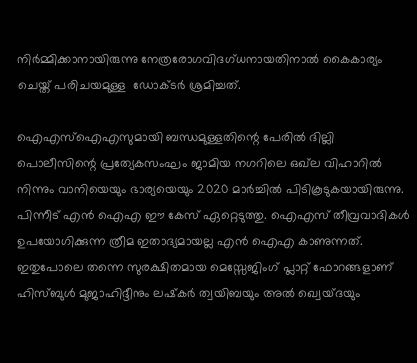നിര്‍മ്മിക്കാനായിരുന്നു നേത്രരോഗവിദഗ്ധനായതിനാല്‍ കൈകാര്യം ചെയ്ത് പരിചയമുള്ള  ഡോക്ടര്‍ ശ്രമിച്ചത്.

ഐഎസ്‌ഐഎസുമായി ബന്ധമുള്ളതിന്റെ പേരില്‍ ദില്ലി പൊലീസിന്റെ പ്രത്യേകസംഘം ജാമിയ നഗറിലെ ഒഖ്‌ല വിഹാറില്‍ നിന്നും വാനിയെയും ഭാര്യയെയും 2020 മാര്‍ച്ചില്‍ പിടികൂടുകയായിരുന്നു. പിന്നീട് എന്‍ ഐഎ ഈ കേസ് ഏറ്റെടുത്തു. ഐഎസ് തീവ്രവാദികള്‍ ഉപയോഗിക്കുന്ന ത്രീമ ഇതാദ്യമായല്ല എന്‍ ഐഎ കാണുന്നത്. ഇതുപോലെ തന്നെ സുരക്ഷിതമായ മെസ്സേജിംഗ് പ്ലാറ്റ് ഫോറങ്ങളാണ് ഹിസ്ബുള്‍ മുജാഹിദ്ദീനും ലഷ്‌കര്‍ ത്വയിബയും അല്‍ ഖ്വെയ്ദയും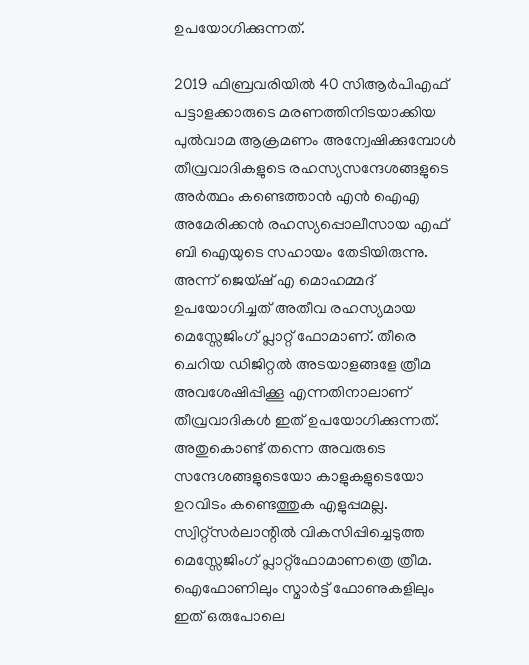ഉപയോഗിക്കുന്നത്.

2019 ഫിബ്രവരിയില്‍ 40 സിആര്‍പിഎഫ് പട്ടാളക്കാരുടെ മരണത്തിനിടയാക്കിയ പുല്‍വാമ ആക്രമണം അന്വേഷിക്കുമ്പോള്‍ തീവ്രവാദികളുടെ രഹസ്യസന്ദേശങ്ങളുടെ അര്‍ത്ഥം കണ്ടെത്താന്‍ എന്‍ ഐഎ അമേരിക്കന്‍ രഹസ്യപ്പൊലീസായ എഫ് ബി ഐയുടെ സഹായം തേടിയിരുന്നു. അന്ന് ജെയ്ഷ് എ മൊഹമ്മദ് ഉപയോഗിച്ചത് അതീവ രഹസ്യമായ മെസ്സേജിംഗ് പ്ലാറ്റ് ഫോമാണ്. തീരെ ചെറിയ ഡിജിറ്റല്‍ അടയാളങ്ങളേ ത്രീമ അവശേഷിപ്പിക്കൂ എന്നതിനാലാണ് തീവ്രവാദികള്‍ ഇത് ഉപയോഗിക്കുന്നത്. അതുകൊണ്ട് തന്നെ അവരുടെ സന്ദേശങ്ങളുടെയോ കാളുകളുടെയോ ഉറവിടം കണ്ടെത്തുക എളുപ്പമല്ല. സ്വിറ്റ്‌സര്‍ലാന്റില്‍ വികസിപ്പിച്ചെടുത്ത മെസ്സേജിംഗ് പ്ലാറ്റ്‌ഫോമാണത്രെ ത്രീമ. ഐഫോണിലും സ്മാര്‍ട്ട് ഫോണുകളിലും ഇത് ഒരുപോലെ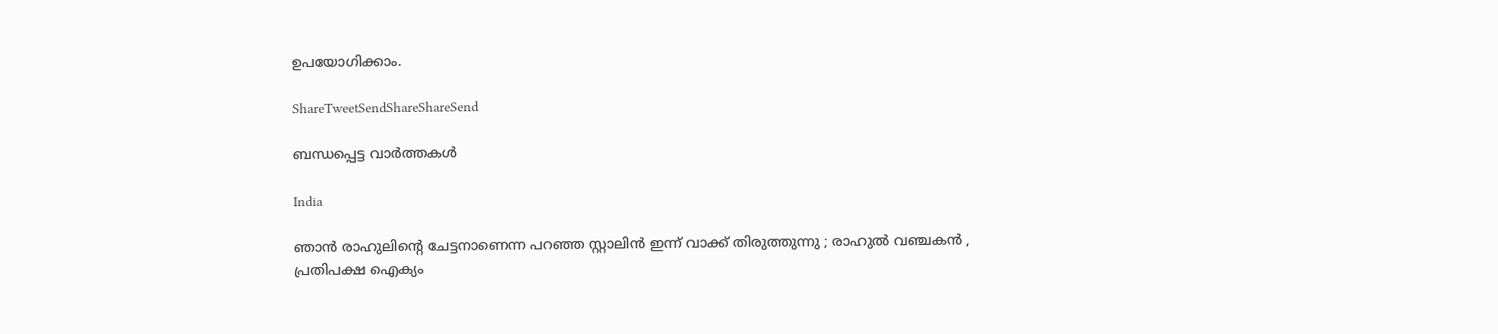ഉപയോഗിക്കാം.

ShareTweetSendShareShareSend

ബന്ധപ്പെട്ട വാര്‍ത്തകള്‍

India

ഞാൻ രാഹുലിന്റെ ചേട്ടനാണെന്ന പറഞ്ഞ സ്റ്റാലിൻ ഇന്ന് വാക്ക് തിരുത്തുന്നു ; രാഹുൽ വഞ്ചകൻ , പ്രതിപക്ഷ ഐക്യം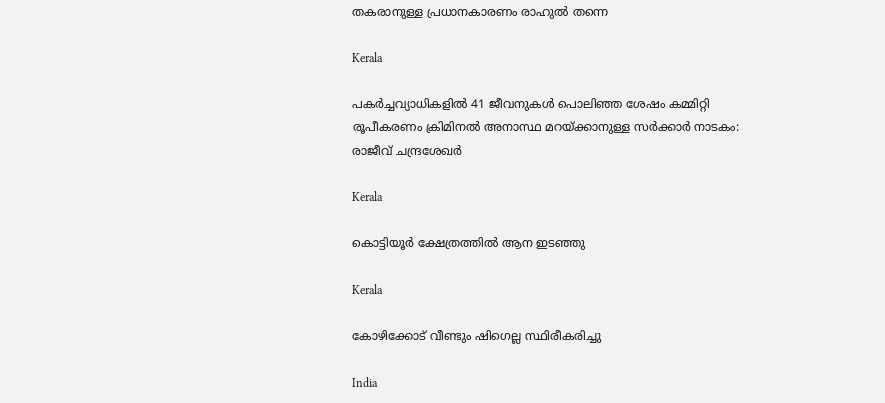തകരാനുള്ള പ്രധാനകാരണം രാഹുൽ തന്നെ

Kerala

പകര്‍ച്ചവ്യാധികളില്‍ 41 ജീവനുകള്‍ പൊലിഞ്ഞ ശേഷം കമ്മിറ്റി രൂപീകരണം ക്രിമിനല്‍ അനാസ്ഥ മറയ്‌ക്കാനുള്ള സര്‍ക്കാര്‍ നാടകം: രാജീവ് ചന്ദ്രശേഖര്‍

Kerala

കൊട്ടിയൂര്‍ ക്ഷേത്രത്തില്‍ ആന ഇടഞ്ഞു

Kerala

കോഴിക്കോട് വീണ്ടും ഷിഗെല്ല സ്ഥിരീകരിച്ചു

India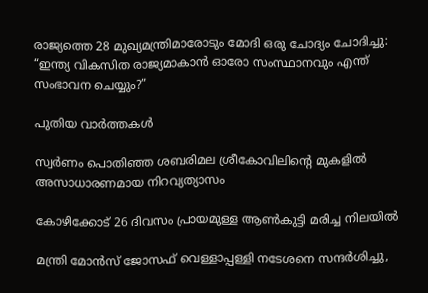രാജ്യത്തെ 28 മുഖ്യമന്ത്രിമാരോടും മോദി ഒരു ചോദ്യം ചോദിച്ചു: “ഇന്ത്യ വികസിത രാജ്യമാകാന്‍ ഓരോ സംസ്ഥാനവും എന്ത് സംഭാവന ചെയ്യും?”

പുതിയ വാര്‍ത്തകള്‍

സ്വര്‍ണം പൊതിഞ്ഞ ശബരിമല ശ്രീകോവിലിന്റെ മുകളില്‍ അസാധാരണമായ നിറവ്യത്യാസം

കോഴിക്കോട് 26 ദിവസം പ്രായമുള്ള ആണ്‍കുട്ടി മരിച്ച നിലയില്‍

മന്ത്രി മോന്‍സ് ജോസഫ് വെള്ളാപ്പള്ളി നടേശനെ സന്ദര്‍ശിച്ചു,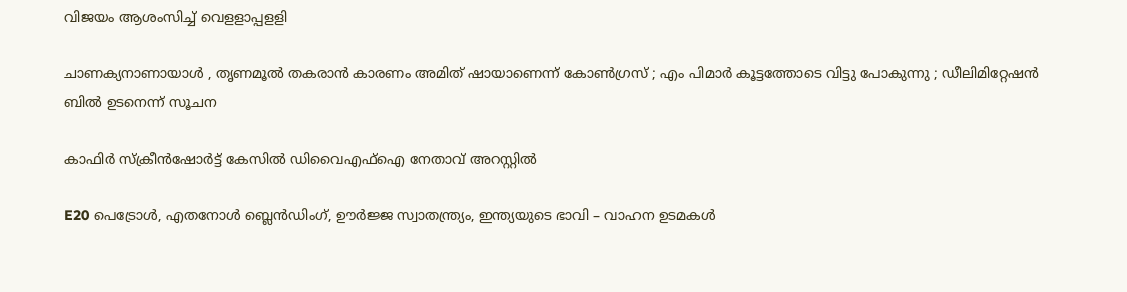വിജയം ആശംസിച്ച് വെളളാപ്പളളി

ചാണക്യനാണായാൾ , തൃണമൂൽ തകരാൻ കാരണം അമിത് ഷായാണെന്ന് കോൺഗ്രസ് ; എം പിമാർ കൂട്ടത്തോടെ വിട്ടു പോകുന്നു ; ഡീലിമിറ്റേഷൻ ബിൽ ഉടനെന്ന് സൂചന

കാഫിര്‍ സ്‌ക്രീന്‍ഷോര്‍ട്ട് കേസില്‍ ഡിവൈഎഫ്‌ഐ നേതാവ് അറസ്റ്റില്‍

E20 പെട്രോൾ, എതനോൾ ബ്ലെൻഡിംഗ്, ഊർജ്ജ സ്വാതന്ത്ര്യം, ഇന്ത്യയുടെ ഭാവി – വാഹന ഉടമകൾ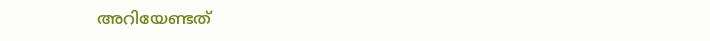അറിയേണ്ടത്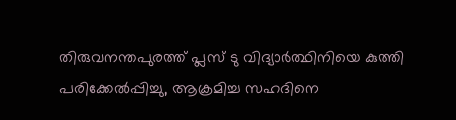തിരുവനന്തപുരത്ത് പ്ലസ് ടു വിദ്യാര്‍ത്ഥിനിയെ കുത്തി പരിക്കേല്‍പ്പിച്ചു, ആക്രമിച്ച സഹദിനെ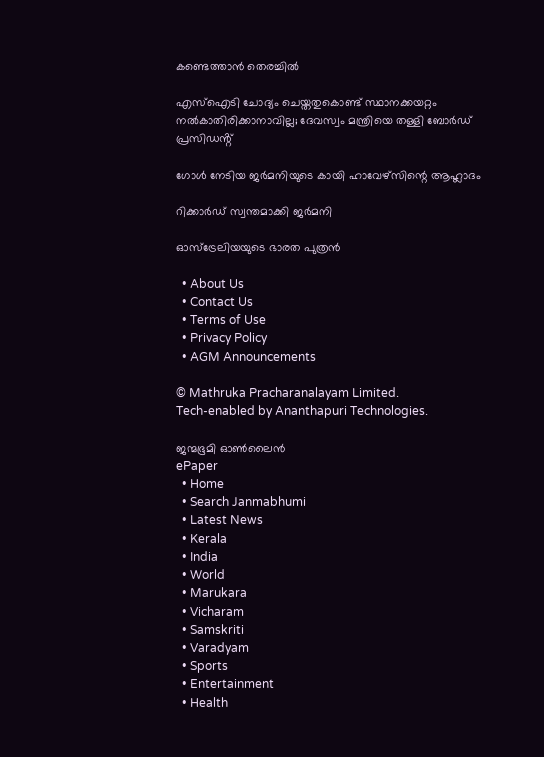കണ്ടെത്താന്‍ തെരച്ചില്‍

എസ്ഐടി ചോദ്യം ചെയ്തതുകൊണ്ട് സ്ഥാനക്കയറ്റം നൽകാതിരിക്കാനാവില്ല; ദേവസ്വം മന്ത്രിയെ തള്ളി ബോർഡ് പ്രസിഡൻ്റ്

ഗോള്‍ നേടിയ ജര്‍മനിയുടെ കായി ഹാവേഴ്‌സിന്റെ ആഹ്ലാദം

റിക്കാർഡ് സ്വന്തമാക്കി ജർമനി

ഓസ്ട്രേലിയയുടെ ഭാരത പുത്രൻ

  • About Us
  • Contact Us
  • Terms of Use
  • Privacy Policy
  • AGM Announcements

© Mathruka Pracharanalayam Limited.
Tech-enabled by Ananthapuri Technologies.

ജന്മഭൂമി ഓണ്‍ലൈന്‍
ePaper
  • Home
  • Search Janmabhumi
  • Latest News
  • Kerala
  • India
  • World
  • Marukara
  • Vicharam
  • Samskriti
  • Varadyam
  • Sports
  • Entertainment
  • Health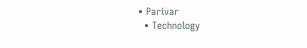• Parivar
  • Technology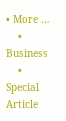• More …
    • Business
    • Special Article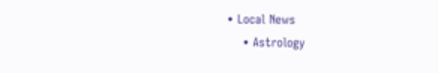• Local News
    • Astrology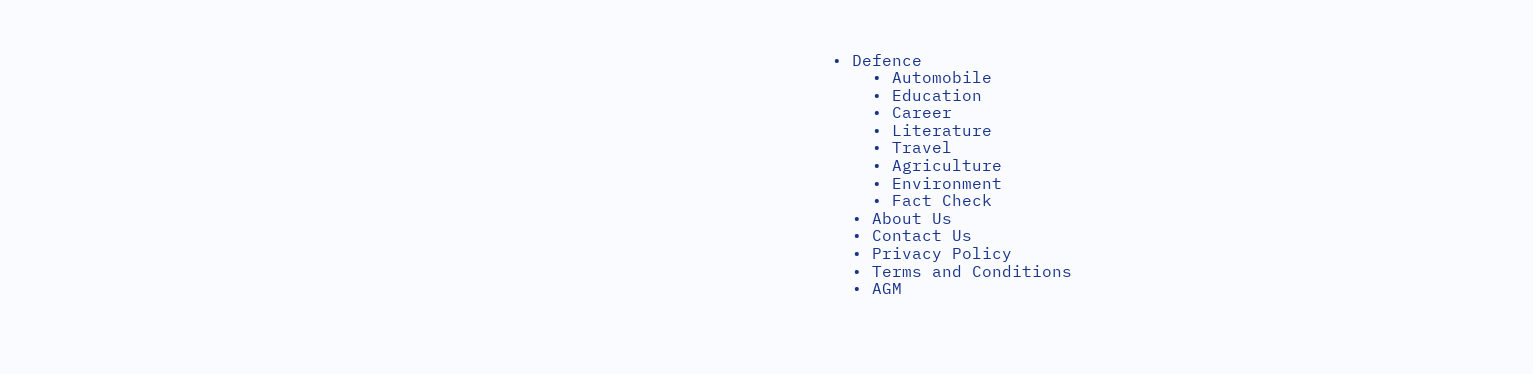• Defence
    • Automobile
    • Education
    • Career
    • Literature
    • Travel
    • Agriculture
    • Environment
    • Fact Check
  • About Us
  • Contact Us
  • Privacy Policy
  • Terms and Conditions
  • AGM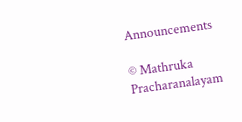Announcements

© Mathruka Pracharanalayam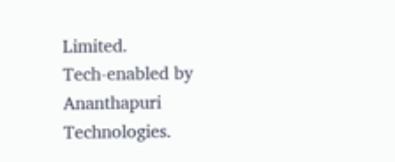Limited.
Tech-enabled by Ananthapuri Technologies.